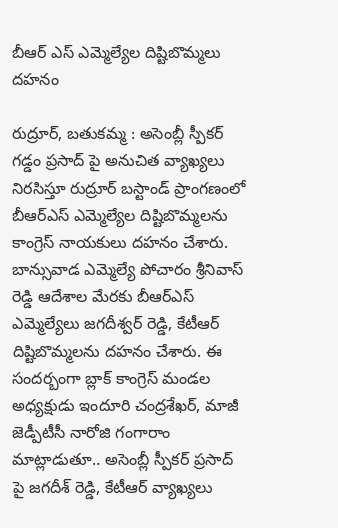బీఆర్ ఎస్ ఎమ్మెల్యేల దిష్టిబొమ్మలు దహనం

రుద్రూర్, బతుకమ్మ : అసెంబ్లీ స్పీకర్ గడ్డం ప్రసాద్ పై అనుచిత వ్యాఖ్యలు నిరసిస్తూ రుద్రూర్ బస్టాండ్ ప్రాంగణంలో బీఆర్ఎస్ ఎమ్మెల్యేల దిష్టిబొమ్మలను కాంగ్రెస్ నాయకులు దహనం చేశారు. బాన్సువాడ ఎమ్మెల్యే పోచారం శ్రీనివాస్ రెడ్డి ఆదేశాల మేరకు బీఆర్ఎస్ ఎమ్మెల్యేలు జగదీశ్వర్ రెడ్డి, కేటీఆర్ దిష్టిబొమ్మలను దహనం చేశారు. ఈ సందర్బంగా బ్లాక్ కాంగ్రెస్ మండల అధ్యక్షుడు ఇందూరి చంద్రశేఖర్, మాజీ జెడ్పీటీసీ నారోజి గంగారాం మాట్లాడుతూ.. అసెంబ్లీ స్పీకర్ ప్రసాద్ పై జగదీశ్ రెడ్డి, కేటీఆర్ వ్యాఖ్యలు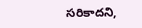సరికాదని,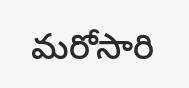మరోసారి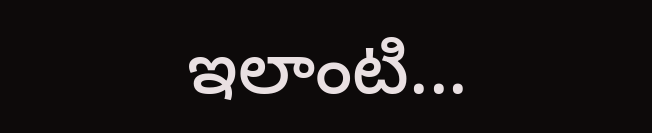ఇలాంటి...